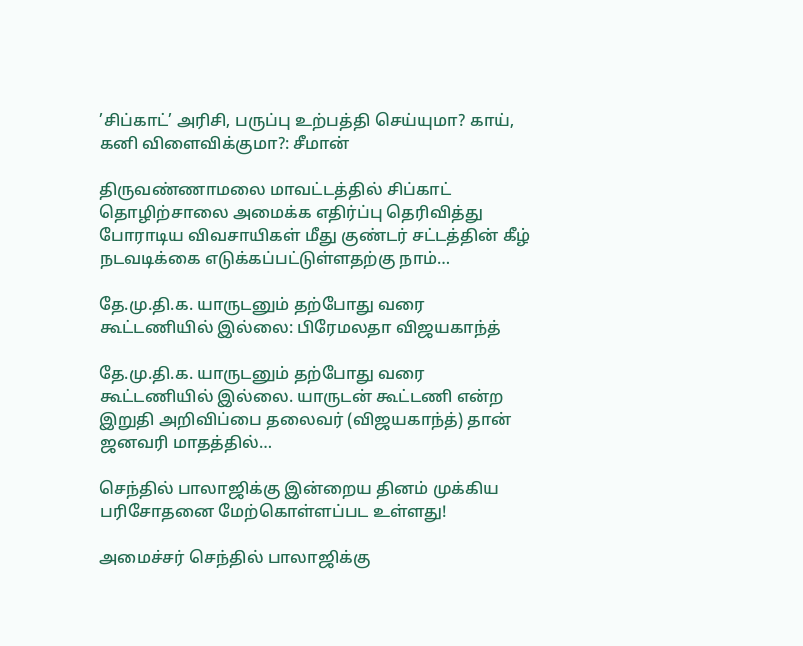’சிப்காட்’ அரிசி, பருப்பு உற்பத்தி செய்யுமா? காய், கனி விளைவிக்குமா?: சீமான்

திருவண்ணாமலை மாவட்டத்தில் சிப்காட் தொழிற்சாலை அமைக்க எதிர்ப்பு தெரிவித்து போராடிய விவசாயிகள் மீது குண்டர் சட்டத்தின் கீழ் நடவடிக்கை எடுக்கப்பட்டுள்ளதற்கு நாம்…

தே.மு.தி.க. யாருடனும் தற்போது வரை கூட்டணியில் இல்லை: பிரேமலதா விஜயகாந்த்

தே.மு.தி.க. யாருடனும் தற்போது வரை கூட்டணியில் இல்லை. யாருடன் கூட்டணி என்ற இறுதி அறிவிப்பை தலைவர் (விஜயகாந்த்) தான் ஜனவரி மாதத்தில்…

செந்தில் பாலாஜிக்கு இன்றைய தினம் முக்கிய பரிசோதனை மேற்கொள்ளப்பட உள்ளது!

அமைச்சர் செந்தில் பாலாஜிக்கு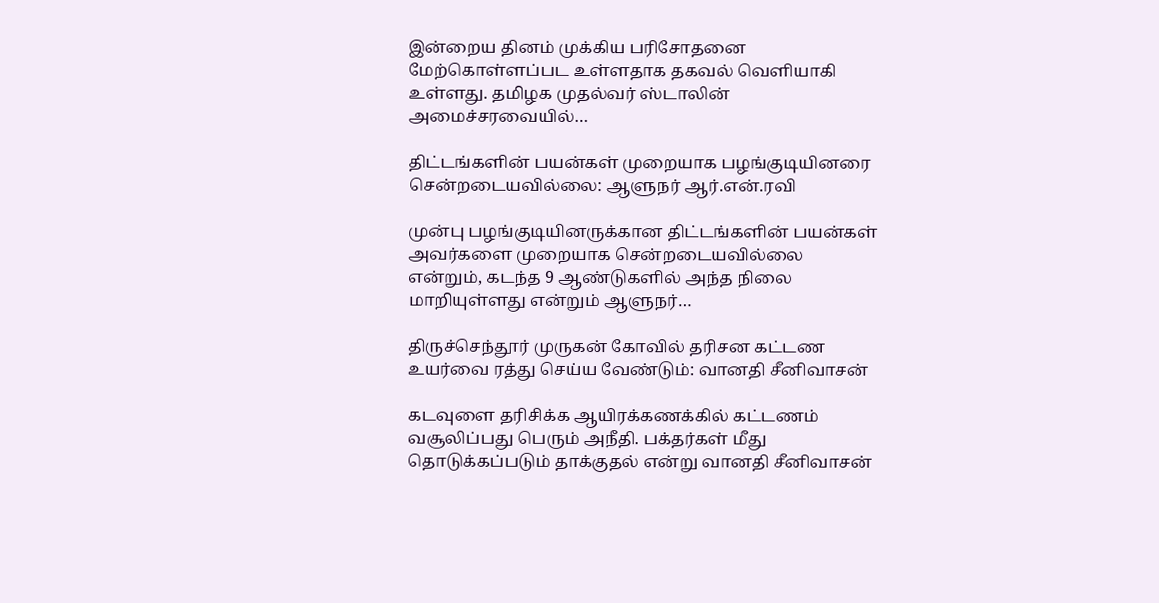இன்றைய தினம் முக்கிய பரிசோதனை மேற்கொள்ளப்பட உள்ளதாக தகவல் வெளியாகி உள்ளது. தமிழக முதல்வர் ஸ்டாலின் அமைச்சரவையில்…

திட்டங்களின் பயன்கள் முறையாக பழங்குடியினரை சென்றடையவில்லை: ஆளுநர் ஆர்.என்.ரவி

முன்பு பழங்குடியினருக்கான திட்டங்களின் பயன்கள் அவர்களை முறையாக சென்றடையவில்லை என்றும், கடந்த 9 ஆண்டுகளில் அந்த நிலை மாறியுள்ளது என்றும் ஆளுநர்…

திருச்செந்தூர் முருகன் கோவில் தரிசன கட்டண உயர்வை ரத்து செய்ய வேண்டும்: வானதி சீனிவாசன்

கடவுளை தரிசிக்க ஆயிரக்கணக்கில் கட்டணம் வசூலிப்பது பெரும் அநீதி. பக்தர்கள் மீது தொடுக்கப்படும் தாக்குதல் என்று வானதி சீனிவாசன்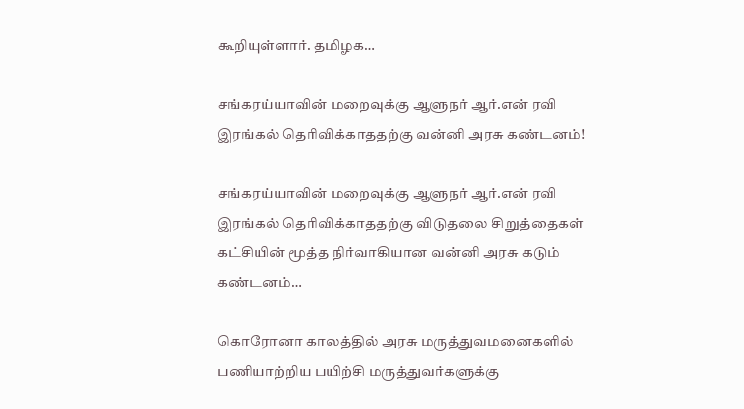கூறியுள்ளார். தமிழக…

சங்கரய்யாவின் மறைவுக்கு ஆளுநர் ஆர்.என் ரவி இரங்கல் தெரிவிக்காததற்கு வன்னி அரசு கண்டனம்!

சங்கரய்யாவின் மறைவுக்கு ஆளுநர் ஆர்.என் ரவி இரங்கல் தெரிவிக்காததற்கு விடுதலை சிறுத்தைகள் கட்சியின் மூத்த நிர்வாகியான வன்னி அரசு கடும் கண்டனம்…

கொரோனா காலத்தில் அரசு மருத்துவமனைகளில் பணியாற்றிய பயிற்சி மருத்துவர்களுக்கு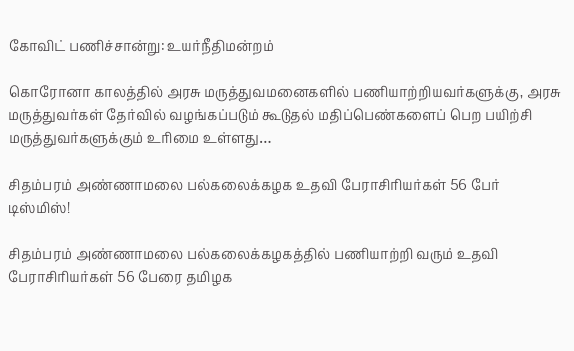கோவிட் பணிச்சான்று: உயர்நீதிமன்றம்

கொரோனா காலத்தில் அரசு மருத்துவமனைகளில் பணியாற்றியவர்களுக்கு, அரசு மருத்துவர்கள் தேர்வில் வழங்கப்படும் கூடுதல் மதிப்பெண்களைப் பெற பயிற்சி மருத்துவர்களுக்கும் உரிமை உள்ளது…

சிதம்பரம் அண்ணாமலை பல்கலைக்கழக உதவி பேராசிரியர்கள் 56 பேர் டிஸ்மிஸ்!

சிதம்பரம் அண்ணாமலை பல்கலைக்கழகத்தில் பணியாற்றி வரும் உதவி பேராசிரியர்கள் 56 பேரை தமிழக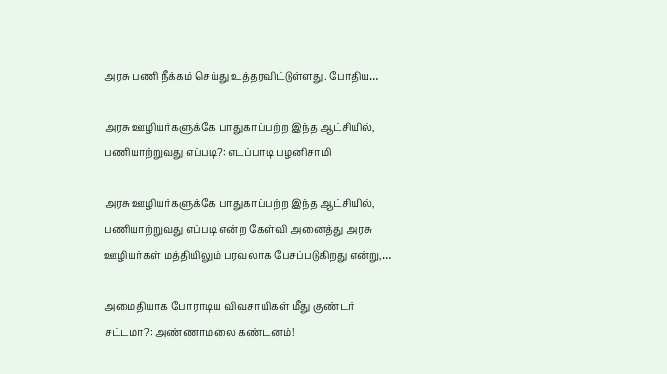அரசு பணி நீக்கம் செய்து உத்தரவிட்டுள்ளது. போதிய…

அரசு ஊழியர்களுக்கே பாதுகாப்பற்ற இந்த ஆட்சியில், பணியாற்றுவது எப்படி?: எடப்பாடி பழனிசாமி

அரசு ஊழியர்களுக்கே பாதுகாப்பற்ற இந்த ஆட்சியில், பணியாற்றுவது எப்படி என்ற கேள்வி அனைத்து அரசு ஊழியர்கள் மத்தியிலும் பரவலாக பேசப்படுகிறது என்று,…

அமைதியாக போராடிய விவசாயிகள் மீது குண்டர் சட்டமா?: அண்ணாமலை கண்டனம்!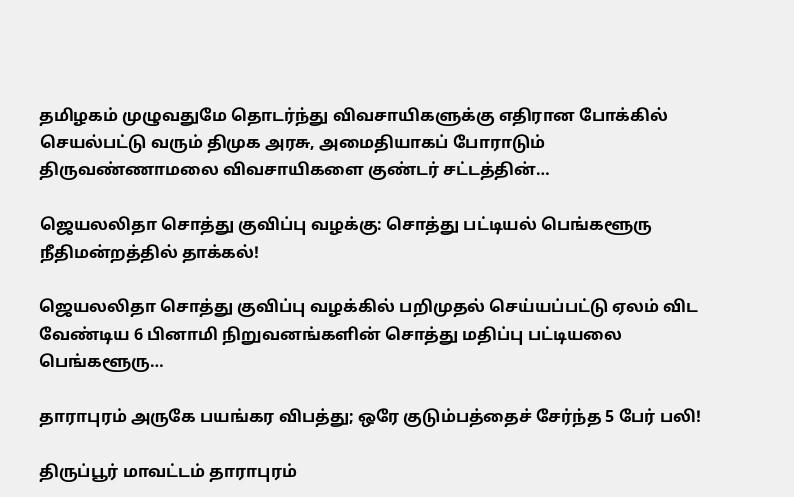தமிழகம் முழுவதுமே தொடர்ந்து விவசாயிகளுக்கு எதிரான போக்கில் செயல்பட்டு வரும் திமுக அரசு, அமைதியாகப் போராடும் திருவண்ணாமலை விவசாயிகளை குண்டர் சட்டத்தின்…

ஜெயலலிதா சொத்து குவிப்பு வழக்கு: சொத்து பட்டியல் பெங்களூரு நீதிமன்றத்தில் தாக்கல்!

ஜெயலலிதா சொத்து குவிப்பு வழக்கில் பறிமுதல் செய்யப்பட்டு ஏலம் விட வேண்டிய 6 பினாமி நிறுவனங்களின் சொத்து மதிப்பு பட்டியலை பெங்களூரு…

தாராபுரம் அருகே பயங்கர விபத்து; ஒரே குடும்பத்தைச் சேர்ந்த 5 பேர் பலி!

திருப்பூர் மாவட்டம் தாராபுரம்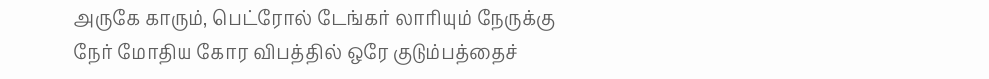அருகே காரும், பெட்ரோல் டேங்கர் லாரியும் நேருக்கு நேர் மோதிய கோர விபத்தில் ஒரே குடும்பத்தைச்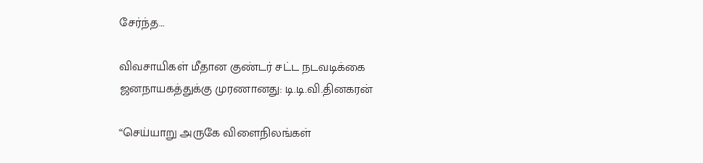சேர்ந்த…

விவசாயிகள் மீதான குண்டர் சட்ட நடவடிக்கை ஜனநாயகத்துக்கு முரணானது: டி.டி.வி.தினகரன்

“செய்யாறு அருகே விளைநிலங்கள்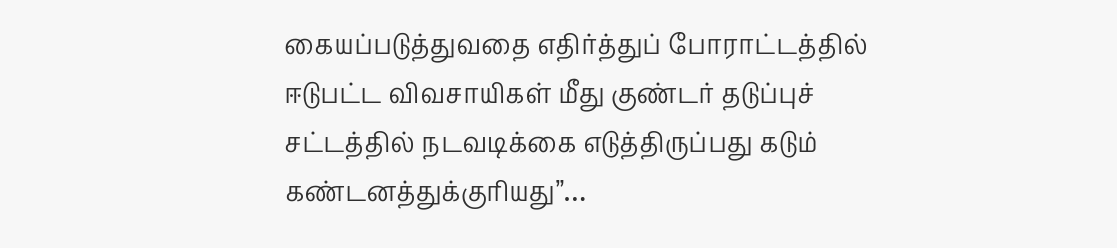கையப்படுத்துவதை எதிர்த்துப் போராட்டத்தில் ஈடுபட்ட விவசாயிகள் மீது குண்டர் தடுப்புச் சட்டத்தில் நடவடிக்கை எடுத்திருப்பது கடும் கண்டனத்துக்குரியது”…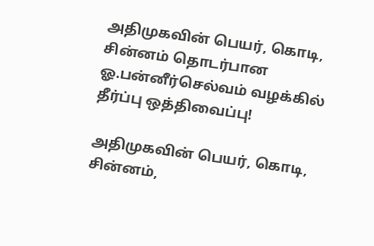அதிமுகவின் பெயர், கொடி, சின்னம் தொடர்பான ஓ.பன்னீர்செல்வம் வழக்கில் தீர்ப்பு ஒத்திவைப்பு!

அதிமுகவின் பெயர், கொடி, சின்னம்,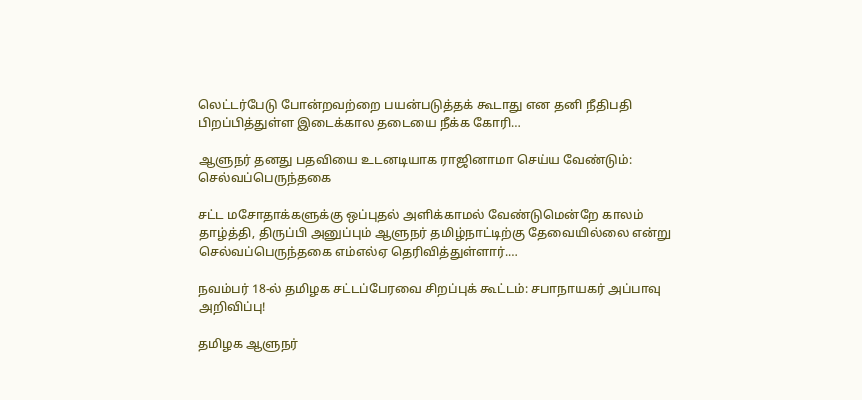லெட்டர்பேடு போன்றவற்றை பயன்படுத்தக் கூடாது என தனி நீதிபதி பிறப்பித்துள்ள இடைக்கால தடையை நீக்க கோரி…

ஆளுநர் தனது பதவியை உடனடியாக ராஜினாமா செய்ய வேண்டும்: செல்வப்பெருந்தகை

சட்ட மசோதாக்களுக்கு ஒப்புதல் அளிக்காமல் வேண்டுமென்றே காலம் தாழ்த்தி, திருப்பி அனுப்பும் ஆளுநர் தமிழ்நாட்டிற்கு தேவையில்லை என்று செல்வப்பெருந்தகை எம்எல்ஏ தெரிவித்துள்ளார்.…

நவம்பர் 18-ல் தமிழக சட்டப்பேரவை சிறப்புக் கூட்டம்: சபாநாயகர் அப்பாவு அறிவிப்பு!

தமிழக ஆளுநர்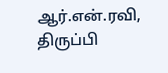ஆர்.என்.ரவி, திருப்பி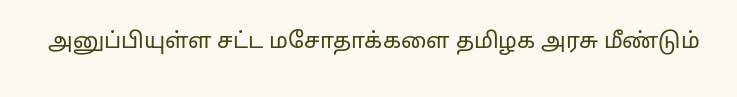அனுப்பியுள்ள சட்ட மசோதாக்களை தமிழக அரசு மீண்டும்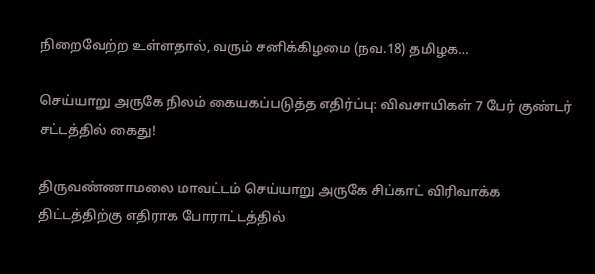நிறைவேற்ற உள்ளதால், வரும் சனிக்கிழமை (நவ.18) தமிழக…

செய்யாறு அருகே நிலம் கையகப்படுத்த எதிர்ப்பு: விவசாயிகள் 7 பேர் குண்டர் சட்டத்தில் கைது!

திருவண்ணாமலை மாவட்டம் செய்யாறு அருகே சிப்காட் விரிவாக்க திட்டத்திற்கு எதிராக போராட்டத்தில்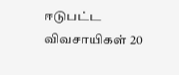ஈடுபட்ட விவசாயிகள் 20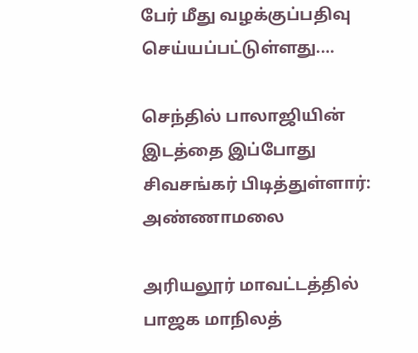பேர் மீது வழக்குப்பதிவு செய்யப்பட்டுள்ளது.…

செந்தில் பாலாஜியின் இடத்தை இப்போது சிவசங்கர் பிடித்துள்ளார்: அண்ணாமலை

அரியலூர் மாவட்டத்தில் பாஜக மாநிலத்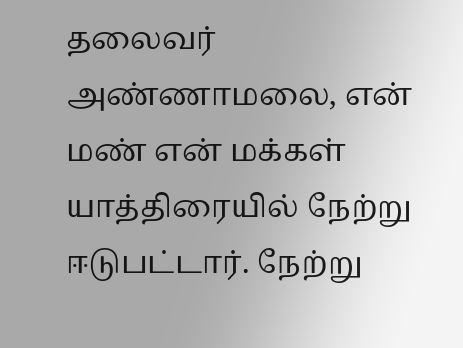தலைவர் அண்ணாமலை, என் மண் என் மக்கள் யாத்திரையில் நேற்று ஈடுபட்டார். நேற்று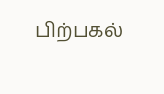பிற்பகல்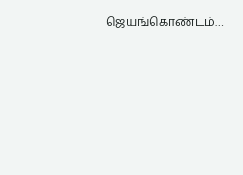ஜெயங்கொண்டம்…